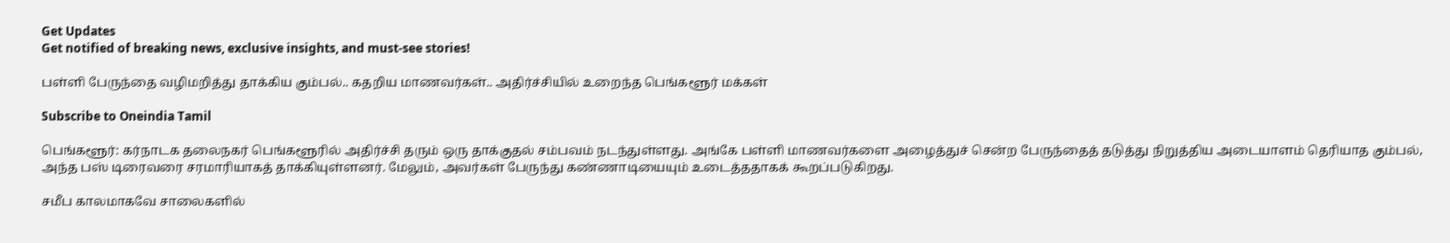Get Updates
Get notified of breaking news, exclusive insights, and must-see stories!

பள்ளி பேருந்தை வழிமறித்து தாக்கிய கும்பல்.. கதறிய மாணவர்கள்.. அதிர்ச்சியில் உறைந்த பெங்களூர் மக்கள்

Subscribe to Oneindia Tamil

பெங்களூர்: கர்நாடக தலைநகர் பெங்களூரில் அதிர்ச்சி தரும் ஒரு தாக்குதல் சம்பவம் நடந்துள்ளது. அங்கே பள்ளி மாணவர்களை அழைத்துச் சென்ற பேருந்தைத் தடுத்து நிறுத்திய அடையாளம் தெரியாத கும்பல், அந்த பஸ் டிரைவரை சரமாரியாகத் தாக்கியுள்ளனர். மேலும், அவர்கள் பேருந்து கண்ணாடியையும் உடைத்ததாகக் கூறப்படுகிறது.

சமீப காலமாகவே சாலைகளில்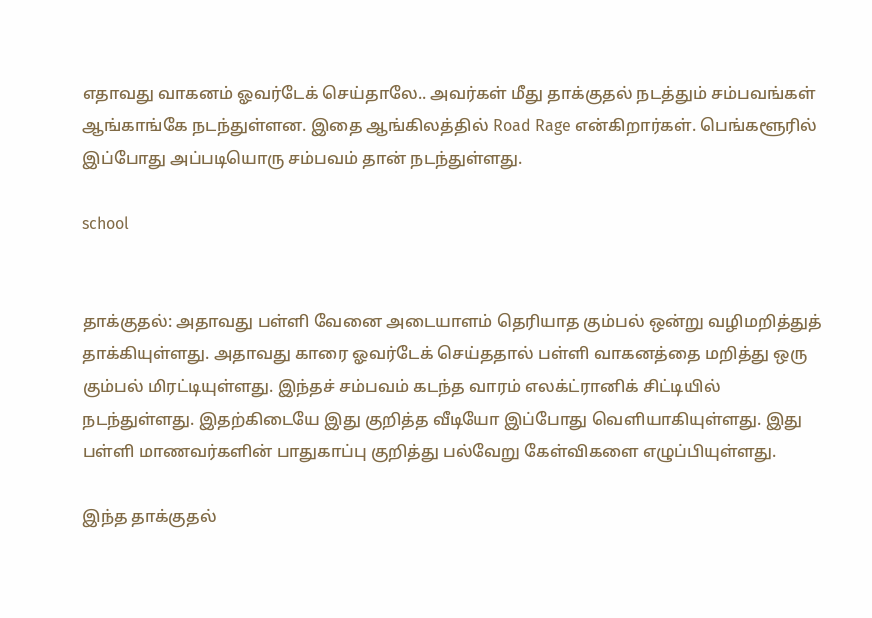எதாவது வாகனம் ஓவர்டேக் செய்தாலே.. அவர்கள் மீது தாக்குதல் நடத்தும் சம்பவங்கள் ஆங்காங்கே நடந்துள்ளன. இதை ஆங்கிலத்தில் Road Rage என்கிறார்கள். பெங்களூரில் இப்போது அப்படியொரு சம்பவம் தான் நடந்துள்ளது.

school


தாக்குதல்: அதாவது பள்ளி வேனை அடையாளம் தெரியாத கும்பல் ஒன்று வழிமறித்துத் தாக்கியுள்ளது. அதாவது காரை ஓவர்டேக் செய்ததால் பள்ளி வாகனத்தை மறித்து ஒரு கும்பல் மிரட்டியுள்ளது. இந்தச் சம்பவம் கடந்த வாரம் எலக்ட்ரானிக் சிட்டியில் நடந்துள்ளது. இதற்கிடையே இது குறித்த வீடியோ இப்போது வெளியாகியுள்ளது. இது பள்ளி மாணவர்களின் பாதுகாப்பு குறித்து பல்வேறு கேள்விகளை எழுப்பியுள்ளது.

இந்த தாக்குதல்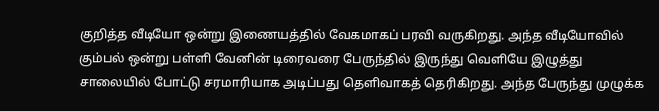குறித்த வீடியோ ஒன்று இணையத்தில் வேகமாகப் பரவி வருகிறது. அந்த வீடியோவில் கும்பல் ஒன்று பள்ளி வேனின் டிரைவரை பேருந்தில் இருந்து வெளியே இழுத்து சாலையில் போட்டு சரமாரியாக அடிப்பது தெளிவாகத் தெரிகிறது. அந்த பேருந்து முழுக்க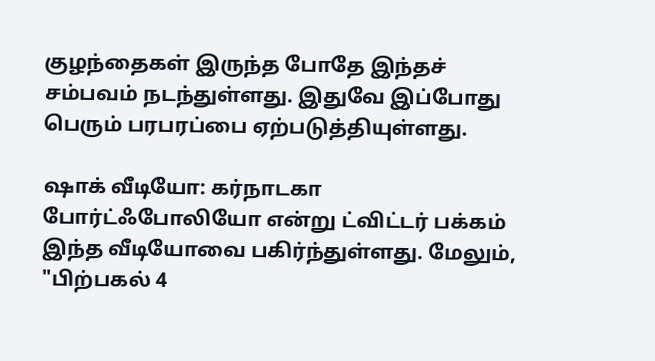குழந்தைகள் இருந்த போதே இந்தச் சம்பவம் நடந்துள்ளது. இதுவே இப்போது பெரும் பரபரப்பை ஏற்படுத்தியுள்ளது.

ஷாக் வீடியோ: கர்நாடகா போர்ட்ஃபோலியோ என்று ட்விட்டர் பக்கம் இந்த வீடியோவை பகிர்ந்துள்ளது. மேலும், "பிற்பகல் 4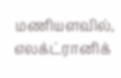மணியளவில், எலக்ட்ரானிக்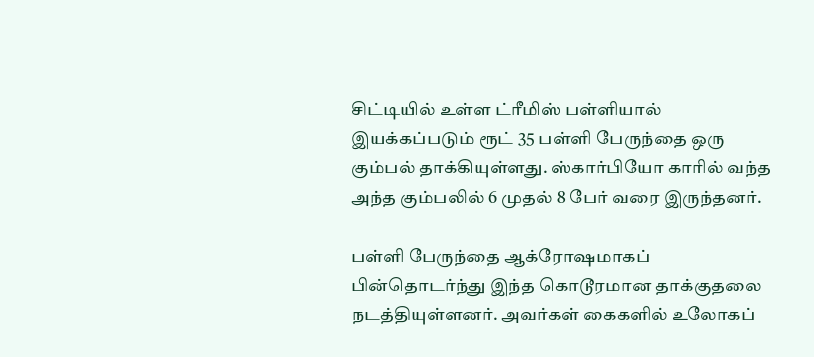சிட்டியில் உள்ள ட்ரீமிஸ் பள்ளியால் இயக்கப்படும் ரூட் 35 பள்ளி பேருந்தை ஒரு கும்பல் தாக்கியுள்ளது. ஸ்கார்பியோ காரில் வந்த அந்த கும்பலில் 6 முதல் 8 பேர் வரை இருந்தனர்.

பள்ளி பேருந்தை ஆக்ரோஷமாகப் பின்தொடர்ந்து இந்த கொடூரமான தாக்குதலை நடத்தியுள்ளனர். அவர்கள் கைகளில் உலோகப்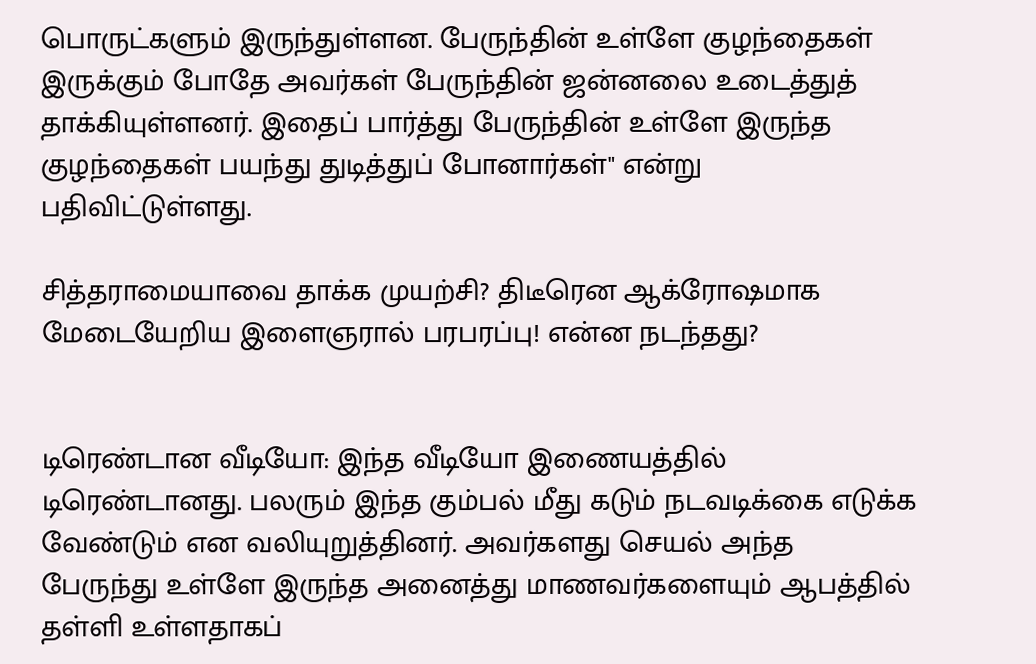பொருட்களும் இருந்துள்ளன. பேருந்தின் உள்ளே குழந்தைகள் இருக்கும் போதே அவர்கள் பேருந்தின் ஜன்னலை உடைத்துத் தாக்கியுள்ளனர். இதைப் பார்த்து பேருந்தின் உள்ளே இருந்த குழந்தைகள் பயந்து துடித்துப் போனார்கள்" என்று பதிவிட்டுள்ளது.

சித்தராமையாவை தாக்க முயற்சி? திடீரென ஆக்ரோஷமாக மேடையேறிய இளைஞரால் பரபரப்பு! என்ன நடந்தது?


டிரெண்டான வீடியோ: இந்த வீடியோ இணையத்தில் டிரெண்டானது. பலரும் இந்த கும்பல் மீது கடும் நடவடிக்கை எடுக்க வேண்டும் என வலியுறுத்தினர். அவர்களது செயல் அந்த பேருந்து உள்ளே இருந்த அனைத்து மாணவர்களையும் ஆபத்தில் தள்ளி உள்ளதாகப்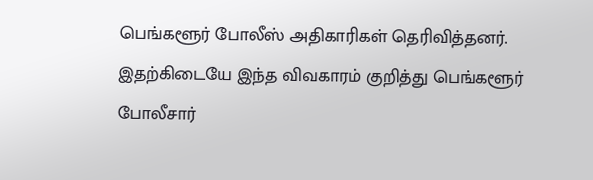பெங்களூர் போலீஸ் அதிகாரிகள் தெரிவித்தனர். இதற்கிடையே இந்த விவகாரம் குறித்து பெங்களூர் போலீசார்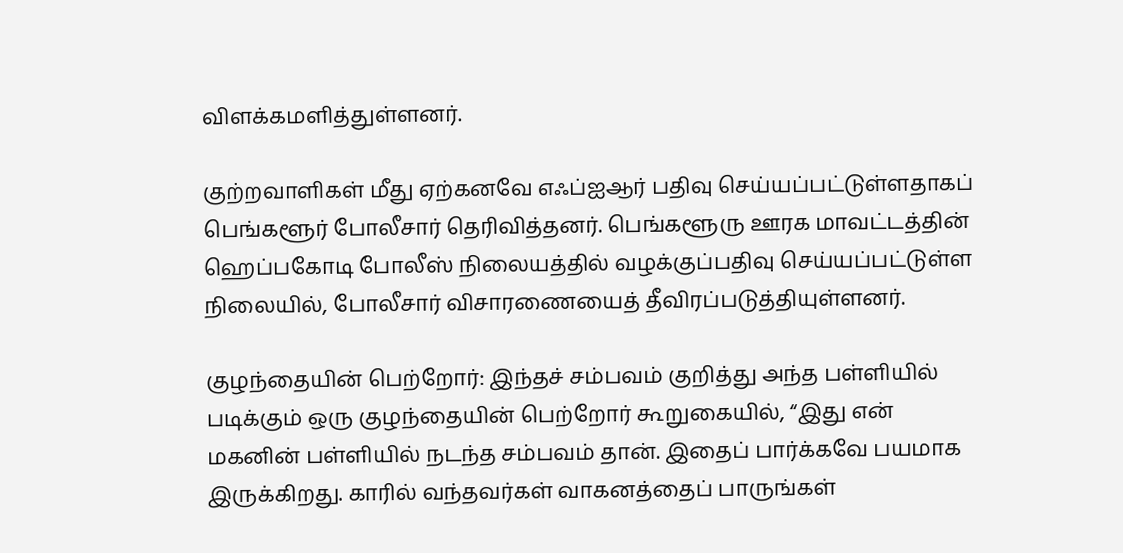விளக்கமளித்துள்ளனர்.

குற்றவாளிகள் மீது ஏற்கனவே எஃப்ஐஆர் பதிவு செய்யப்பட்டுள்ளதாகப் பெங்களூர் போலீசார் தெரிவித்தனர். பெங்களூரு ஊரக மாவட்டத்தின் ஹெப்பகோடி போலீஸ் நிலையத்தில் வழக்குப்பதிவு செய்யப்பட்டுள்ள நிலையில், போலீசார் விசாரணையைத் தீவிரப்படுத்தியுள்ளனர்.

குழந்தையின் பெற்றோர்: இந்தச் சம்பவம் குறித்து அந்த பள்ளியில் படிக்கும் ஒரு குழந்தையின் பெற்றோர் கூறுகையில், “இது என் மகனின் பள்ளியில் நடந்த சம்பவம் தான். இதைப் பார்க்கவே பயமாக இருக்கிறது. காரில் வந்தவர்கள் வாகனத்தைப் பாருங்கள்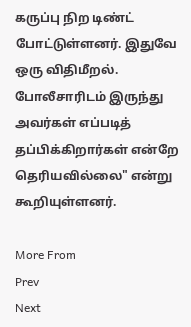கருப்பு நிற டிண்ட் போட்டுள்ளனர். இதுவே ஒரு விதிமீறல். போலீசாரிடம் இருந்து அவர்கள் எப்படித் தப்பிக்கிறார்கள் என்றே தெரியவில்லை" என்று கூறியுள்ளனர்.

More From
Prev
Next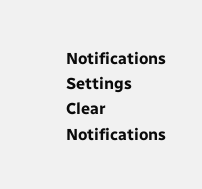Notifications
Settings
Clear Notifications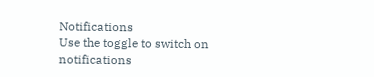Notifications
Use the toggle to switch on notifications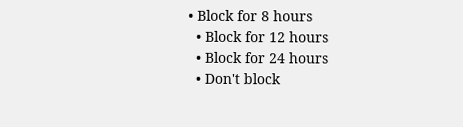• Block for 8 hours
  • Block for 12 hours
  • Block for 24 hours
  • Don't block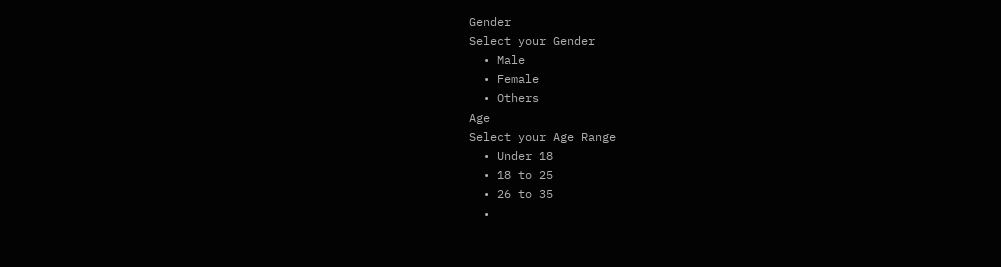Gender
Select your Gender
  • Male
  • Female
  • Others
Age
Select your Age Range
  • Under 18
  • 18 to 25
  • 26 to 35
  •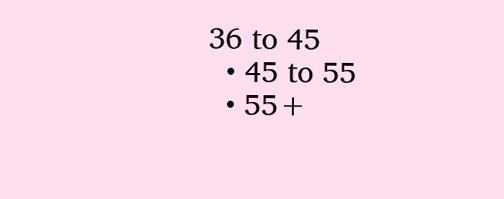36 to 45
  • 45 to 55
  • 55+